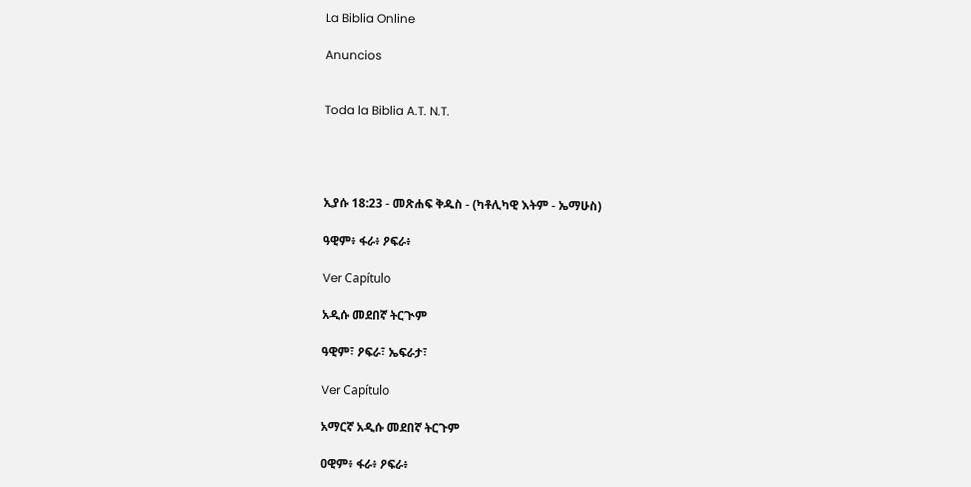La Biblia Online

Anuncios


Toda la Biblia A.T. N.T.




ኢያሱ 18:23 - መጽሐፍ ቅዱስ - (ካቶሊካዊ እትም - ኤማሁስ)

ዓዊም፥ ፋራ፥ ዖፍራ፥

Ver Capítulo

አዲሱ መደበኛ ትርጒም

ዓዊም፣ ዖፍራ፣ ኤፍራታ፣

Ver Capítulo

አማርኛ አዲሱ መደበኛ ትርጉም

ዐዊም፥ ፋራ፥ ዖፍራ፥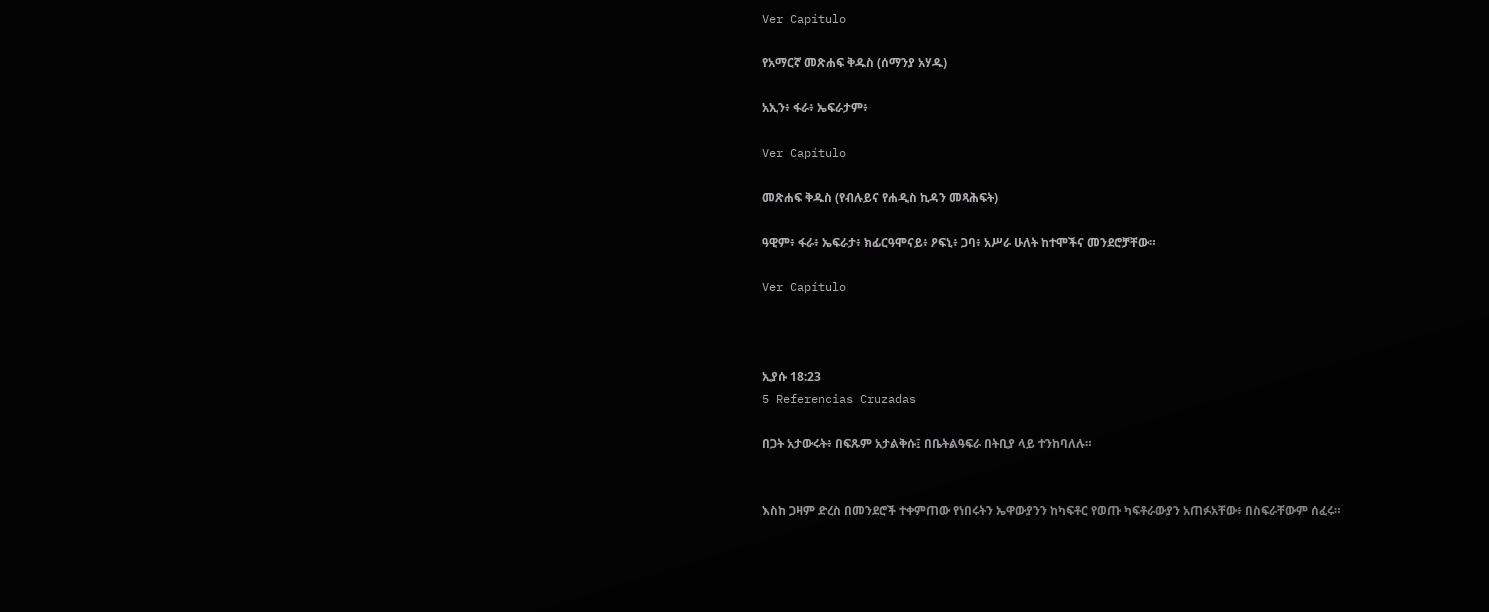Ver Capítulo

የአማርኛ መጽሐፍ ቅዱስ (ሰማንያ አሃዱ)

አኢን፥ ፋራ፥ ኤፍራታም፥

Ver Capítulo

መጽሐፍ ቅዱስ (የብሉይና የሐዲስ ኪዳን መጻሕፍት)

ዓዊም፥ ፋራ፥ ኤፍራታ፥ ክፊርዓሞናይ፥ ዖፍኒ፥ ጋባ፥ አሥራ ሁለት ከተሞችና መንደሮቻቸው።

Ver Capítulo



ኢያሱ 18:23
5 Referencias Cruzadas

በጋት አታውሩት፥ በፍጹም አታልቅሱ፤ በቤትልዓፍራ በትቢያ ላይ ተንከባለሉ።


እስከ ጋዛም ድረስ በመንደሮች ተቀምጠው የነበሩትን ኤዋውያንን ከካፍቶር የወጡ ካፍቶራውያን አጠፉአቸው፥ በስፍራቸውም ሰፈሩ።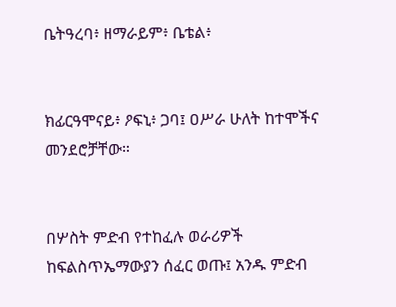ቤትዓረባ፥ ዘማራይም፥ ቤቴል፥


ክፊርዓሞናይ፥ ዖፍኒ፥ ጋባ፤ ዐሥራ ሁለት ከተሞችና መንደሮቻቸው።


በሦስት ምድብ የተከፈሉ ወራሪዎች ከፍልስጥኤማውያን ሰፈር ወጡ፤ አንዱ ምድብ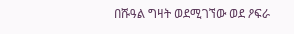በሹዓል ግዛት ወደሚገኘው ወደ ዖፍራ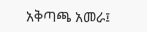አቅጣጫ አመራ፤